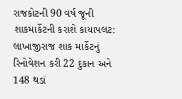રાજકોટની 90 વર્ષ જૂની શાકમાર્કેટની કરાશે કાયાપલટ: લાખાજીરાજ શાક માર્કેટનું રિનોવેશન કરી 22 દુકાન અને 148 થડાં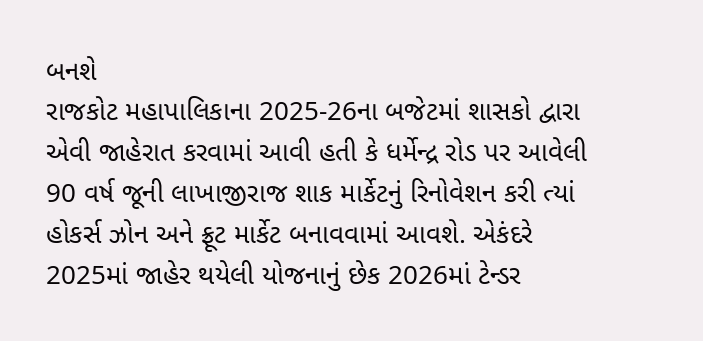બનશે
રાજકોટ મહાપાલિકાના 2025-26ના બજેટમાં શાસકો દ્વારા એવી જાહેરાત કરવામાં આવી હતી કે ધર્મેન્દ્ર રોડ પર આવેલી 90 વર્ષ જૂની લાખાજીરાજ શાક માર્કેટનું રિનોવેશન કરી ત્યાં હોકર્સ ઝોન અને ફ્રૂટ માર્કેટ બનાવવામાં આવશે. એકંદરે 2025માં જાહેર થયેલી યોજનાનું છેક 2026માં ટેન્ડર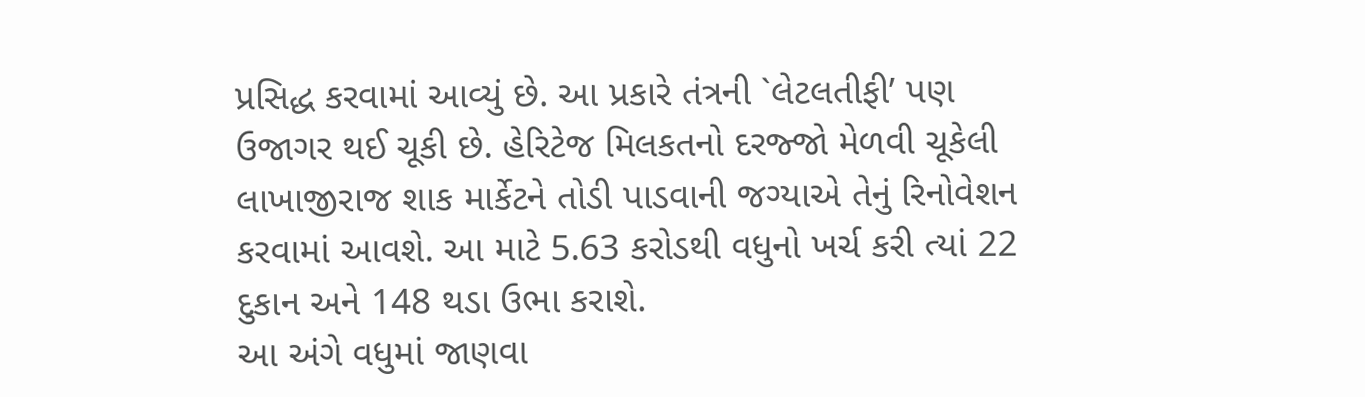પ્રસિદ્ધ કરવામાં આવ્યું છે. આ પ્રકારે તંત્રની `લેટલતીફી’ પણ ઉજાગર થઈ ચૂકી છે. હેરિટેજ મિલકતનો દરજ્જો મેળવી ચૂકેલી લાખાજીરાજ શાક માર્કેટને તોડી પાડવાની જગ્યાએ તેનું રિનોવેશન કરવામાં આવશે. આ માટે 5.63 કરોડથી વધુનો ખર્ચ કરી ત્યાં 22 દુકાન અને 148 થડા ઉભા કરાશે.
આ અંગે વધુમાં જાણવા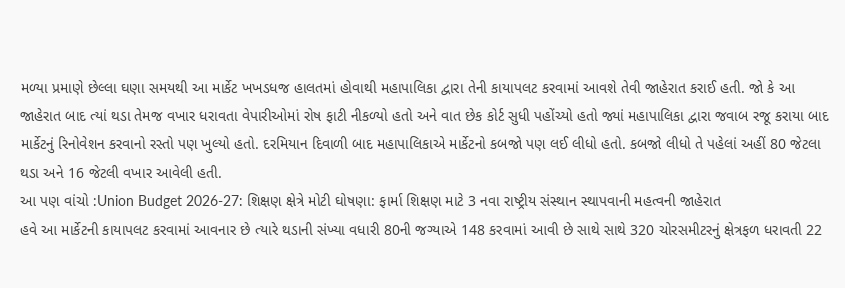મળ્યા પ્રમાણે છેલ્લા ઘણા સમયથી આ માર્કેટ ખખડધજ હાલતમાં હોવાથી મહાપાલિકા દ્વારા તેની કાયાપલટ કરવામાં આવશે તેવી જાહેરાત કરાઈ હતી. જો કે આ જાહેરાત બાદ ત્યાં થડા તેમજ વખાર ધરાવતા વેપારીઓમાં રોષ ફાટી નીકળ્યો હતો અને વાત છેક કોર્ટ સુધી પહોંચ્યો હતો જ્યાં મહાપાલિકા દ્વારા જવાબ રજૂ કરાયા બાદ માર્કેટનું રિનોવેશન કરવાનો રસ્તો પણ ખુલ્યો હતો. દરમિયાન દિવાળી બાદ મહાપાલિકાએ માર્કેટનો કબજો પણ લઈ લીધો હતો. કબજો લીધો તે પહેલાં અહીં 80 જેટલા થડા અને 16 જેટલી વખાર આવેલી હતી.
આ પણ વાંચો :Union Budget 2026-27: શિક્ષણ ક્ષેત્રે મોટી ઘોષણા: ફાર્મા શિક્ષણ માટે 3 નવા રાષ્ટ્રીય સંસ્થાન સ્થાપવાની મહત્વની જાહેરાત
હવે આ માર્કેટની કાયાપલટ કરવામાં આવનાર છે ત્યારે થડાની સંખ્યા વધારી 80ની જગ્યાએ 148 કરવામાં આવી છે સાથે સાથે 320 ચોરસમીટરનું ક્ષેત્રફળ ધરાવતી 22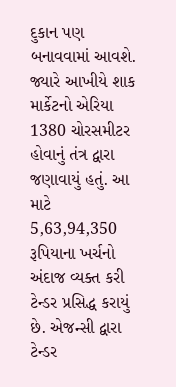દુકાન પણ બનાવવામાં આવશે. જ્યારે આખીયે શાક માર્કેટનો એરિયા 1380 ચોરસમીટર હોવાનું તંત્ર દ્વારા જણાવાયું હતું. આ માટે 5,63,94,350 રૂપિયાના ખર્ચનો અંદાજ વ્યક્ત કરી ટેન્ડર પ્રસિદ્ધ કરાયું છે. એજન્સી દ્વારા ટેન્ડર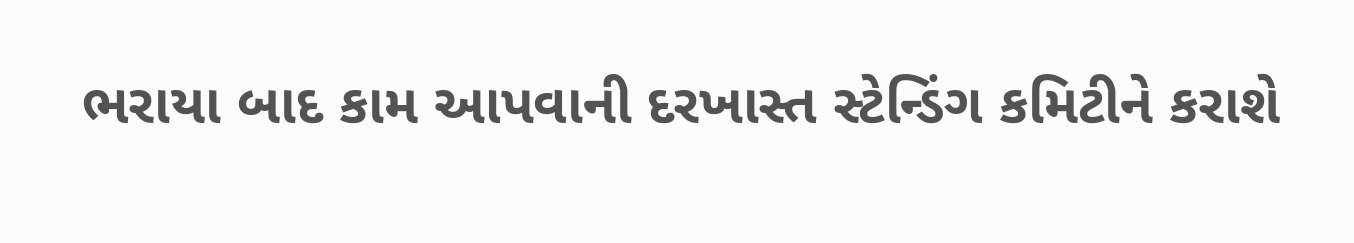ભરાયા બાદ કામ આપવાની દરખાસ્ત સ્ટેન્ડિંગ કમિટીને કરાશે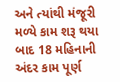અને ત્યાંથી મંજૂરી મળ્યે કામ શરૂ થયા બાદ 18 મહિનાની અંદર કામ પૂર્ણ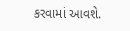કરવામાં આવશે.